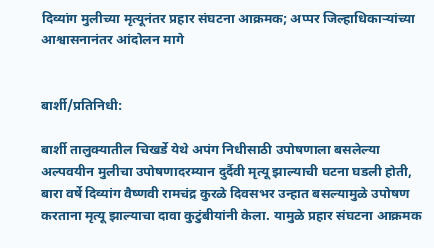दिव्यांग मुलीच्या मृत्यूनंतर प्रहार संघटना आक्रमक; अप्पर जिल्हाधिकाऱ्यांच्या आश्वासनानंतर आंदोलन मागे


बार्शी/प्रतिनिधी:

बार्शी तालुक्यातील चिखर्डे येथे अपंग निधीसाठी उपोषणाला बसलेल्या अल्पवयीन मुलीचा उपोषणादरम्यान दुर्दैवी मृत्यू झाल्याची घटना घडली होती, बारा वर्षे दिव्यांग वैष्णवी रामचंद्र कुरळे दिवसभर उन्हात बसल्यामुळे उपोषण करताना मृत्यू झाल्याचा दावा कुटुंबीयांनी केला. यामुळे प्रहार संघटना आक्रमक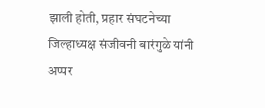झाली होती, प्रहार संघटनेच्या जिल्हाध्यक्ष संजीवनी बारंगुळे यांनी अप्पर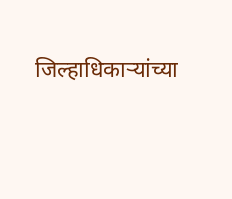जिल्हाधिकाऱ्यांच्या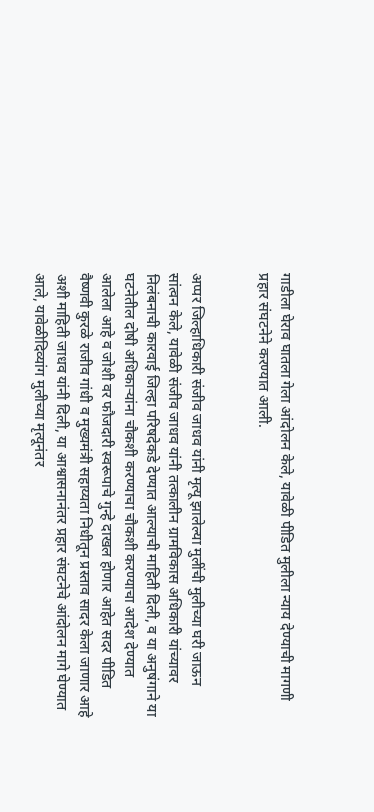गाडीला घेराव घातला गेला आंदोलन केले, यावेळी पीडित मुलीला न्याय देण्याची मागणी प्रहार संघटनेने करण्यात आली.


अप्पर जिल्हाधिकारी संजीव जाधव यांनी मृत्यू झालेल्या मुलींची मुलीच्या घरी जाऊन सांत्वन केले, यावेळी संजीव जाधव यांनी तत्कालीन ग्रामविकास अधिकारी यांच्यावर निलंबनाची कारवाई जिल्हा परिषदेकडे देण्यात आल्याची माहिती दिली, व या अनुषंगाने या घटनेतील दोषी अधिकाऱ्यांना चौकशी करण्याचा चौकशी करण्याचा आदेश देण्यात आलेला आहे व जोशी वर फौजदारी स्वरूपाचे गुन्हे दाखल होणार आहेत सदर पीडित वैष्णवी कुरळे राजीव गांधी व मुख्यमंत्री सहाय्यता निधीतून प्रस्ताव सादर केला जाणार आहे अशी माहिती जाधव यांनी दिली, या आश्वासनानंतर प्रहार संघटनेचे आंदोलन मागे घेण्यात आले, यावेळीदिव्यांग मुलीच्या मृत्यूनंतर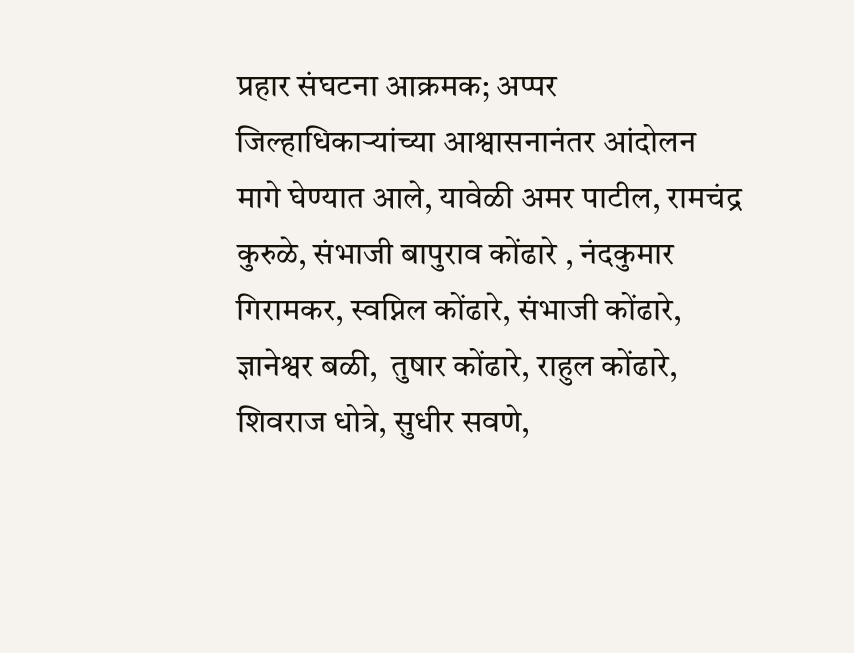प्रहार संघटना आक्रमक; अप्पर जिल्हाधिकाऱ्यांच्या आश्वासनानंतर आंदोलन मागे घेण्यात आले, यावेळी अमर पाटील, रामचंद्र कुरुळे, संभाजी बापुराव कोंढारे , नंदकुमार गिरामकर, स्वप्निल कोंढारे, संभाजी कोंढारे, ज्ञानेश्वर बळी,  तुषार कोंढारे, राहुल कोंढारे, शिवराज धोत्रे, सुधीर सवणे,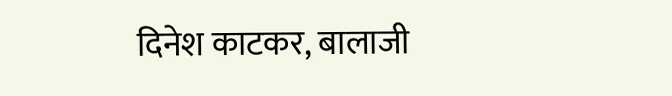दिनेश काटकर, बालाजी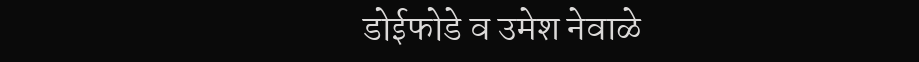डोईफोडे व उमेश नेवाळे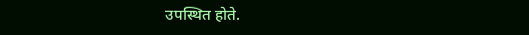उपस्थित होते.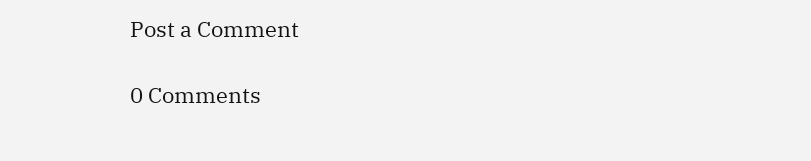Post a Comment

0 Comments